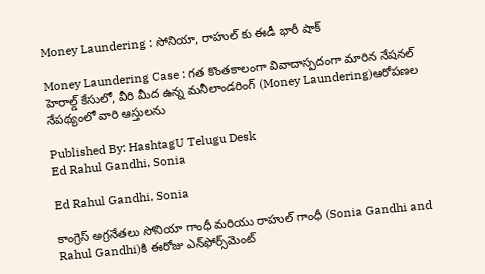Money Laundering : సోనియా, రాహుల్ కు ఈడీ భారీ షాక్

Money Laundering Case : గత కొంతకాలంగా వివాదాస్పదంగా మారిన నేషనల్ హెరాల్డ్ కేసులో, వీరి మీద ఉన్న మనీలాండరింగ్ (Money Laundering)ఆరోపణల నేపథ్యంలో వారి ఆస్తులను

Published By: HashtagU Telugu Desk
Ed Rahul Gandhi, Sonia

Ed Rahul Gandhi, Sonia

కాంగ్రెస్ అగ్రనేతలు సోనియా గాంధీ మరియు రాహుల్ గాంధీ (Sonia Gandhi and Rahul Gandhi)కి ఈరోజు ఎన్‌ఫోర్స్‌మెంట్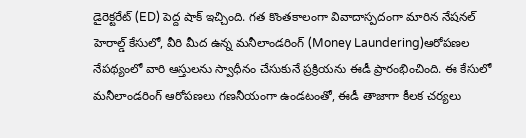డైరెక్టరేట్ (ED) పెద్ద షాక్ ఇచ్చింది. గత కొంతకాలంగా వివాదాస్పదంగా మారిన నేషనల్ హెరాల్డ్ కేసులో, వీరి మీద ఉన్న మనీలాండరింగ్ (Money Laundering)ఆరోపణల నేపథ్యంలో వారి ఆస్తులను స్వాధీనం చేసుకునే ప్రక్రియను ఈడీ ప్రారంభించింది. ఈ కేసులో మనీలాండరింగ్ ఆరోపణలు గణనీయంగా ఉండటంతో, ఈడీ తాజాగా కీలక చర్యలు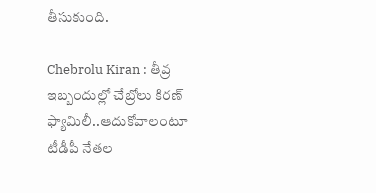తీసుకుంది.

Chebrolu Kiran : తీవ్ర ఇబ్బందుల్లో చేబ్రోలు కిరణ్ ఫ్యామిలీ..ఆదుకోవాలంటూ టీడీపీ నేతల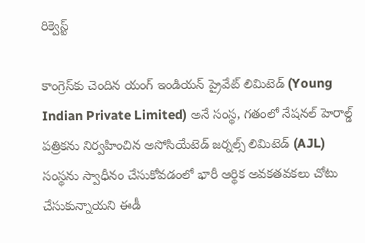రిక్వెస్ట్

కాంగ్రెస్‌కు చెందిన యంగ్ ఇండియన్ ప్రైవేట్ లిమిటెడ్ (Young Indian Private Limited) అనే సంస్థ, గతంలో నేషనల్ హెరాల్డ్ పత్రికను నిర్వహించిన అసోసియేటెడ్ జర్నల్స్ లిమిటెడ్ (AJL) సంస్థను స్వాధీనం చేసుకోవడంలో భారీ ఆర్థిక అవకతవకలు చోటు చేసుకున్నాయని ఈడీ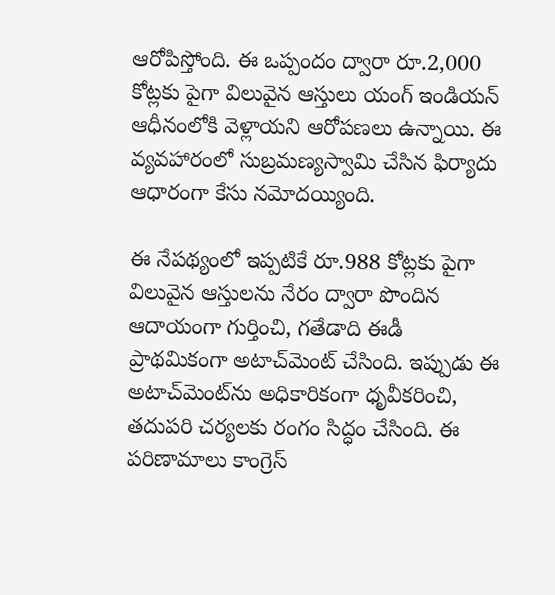ఆరోపిస్తోంది. ఈ ఒప్పందం ద్వారా రూ.2,000 కోట్లకు పైగా విలువైన ఆస్తులు యంగ్ ఇండియన్ ఆధీనంలోకి వెళ్లాయని ఆరోపణలు ఉన్నాయి. ఈ వ్యవహారంలో సుబ్రమణ్యస్వామి చేసిన ఫిర్యాదు ఆధారంగా కేసు నమోదయ్యింది.

ఈ నేపథ్యంలో ఇప్పటికే రూ.988 కోట్లకు పైగా విలువైన ఆస్తులను నేరం ద్వారా పొందిన ఆదాయంగా గుర్తించి, గతేడాది ఈడీ ప్రాథమికంగా అటాచ్‌మెంట్ చేసింది. ఇప్పుడు ఈ అటాచ్‌మెంట్‌ను అధికారికంగా ధృవీకరించి, తదుపరి చర్యలకు రంగం సిద్ధం చేసింది. ఈ పరిణామాలు కాంగ్రెస్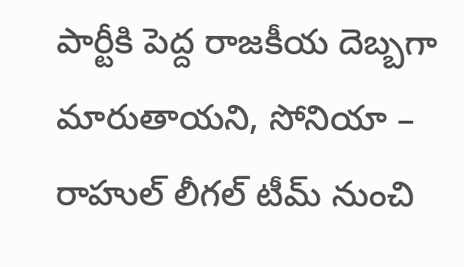పార్టీకి పెద్ద రాజకీయ దెబ్బగా మారుతాయని, సోనియా – రాహుల్‌ లీగల్ టీమ్ నుంచి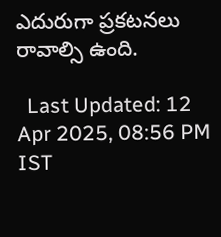ఎదురుగా ప్రకటనలు రావాల్సి ఉంది.

  Last Updated: 12 Apr 2025, 08:56 PM IST